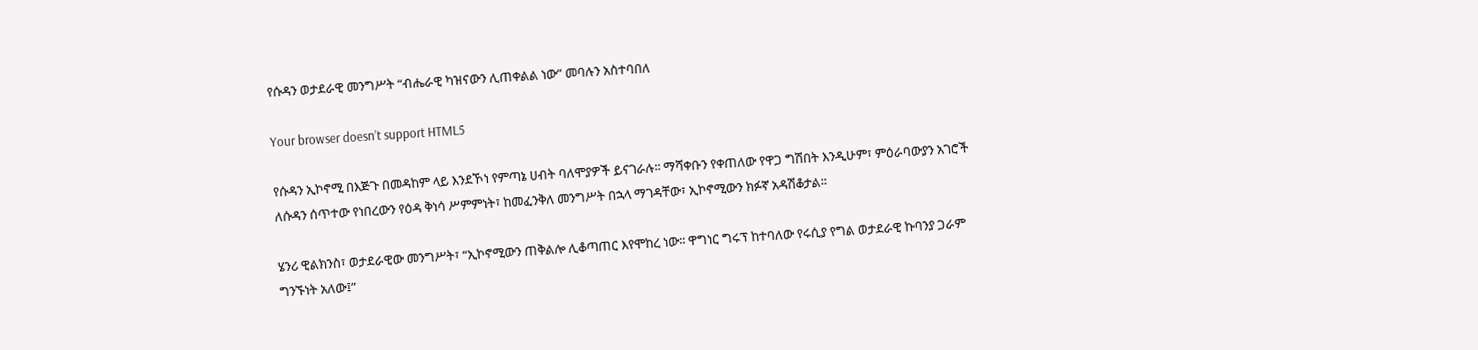የሱዳን ወታደራዊ መንግሥት “ብሔራዊ ካዝናውን ሊጠቀልል ነው” መባሉን አስተባበለ

Your browser doesn’t support HTML5

የሱዳን ኢኮኖሚ በእጅጉ በመዳከም ላይ እንደኾነ የምጣኔ ሀብት ባለሞያዎች ይናገራሉ፡፡ ማሻቀቡን የቀጠለው የዋጋ ግሽበት እንዲሁም፣ ምዕራባውያን አገሮች ለሱዳን ሰጥተው የነበረውን የዕዳ ቅነሳ ሥምምነት፣ ከመፈንቅለ መንግሥት በኋላ ማገዳቸው፣ ኢኮኖሚውን ክፉኛ አዳሽቆታል፡፡

ሄንሪ ዊልክንስ፣ ወታደራዊው መንግሥት፣ “ኢኮኖሚውን ጠቅልሎ ሊቆጣጠር እየሞከረ ነው፡፡ ዋግነር ግሩፕ ከተባለው የሩሲያ የግል ወታደራዊ ኩባንያ ጋራም ግንኙነት አለው፤”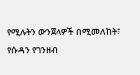የሚሉትን ውንጀላዎች በሚመለከት፣ የሱዳን የገንዘብ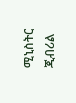ሚኒስትር ጂብሪል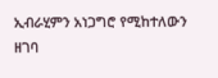ኢብራሂምን አነጋግሮ የሚከተለውን ዘገባ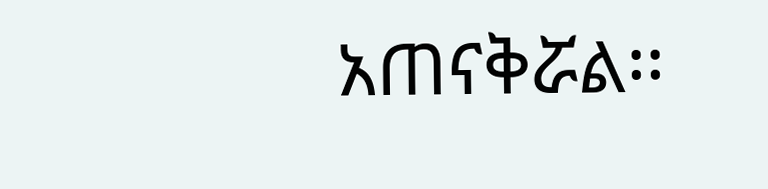አጠናቅሯል፡፡